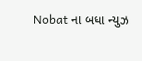Nobat ના બધા ન્યુઝ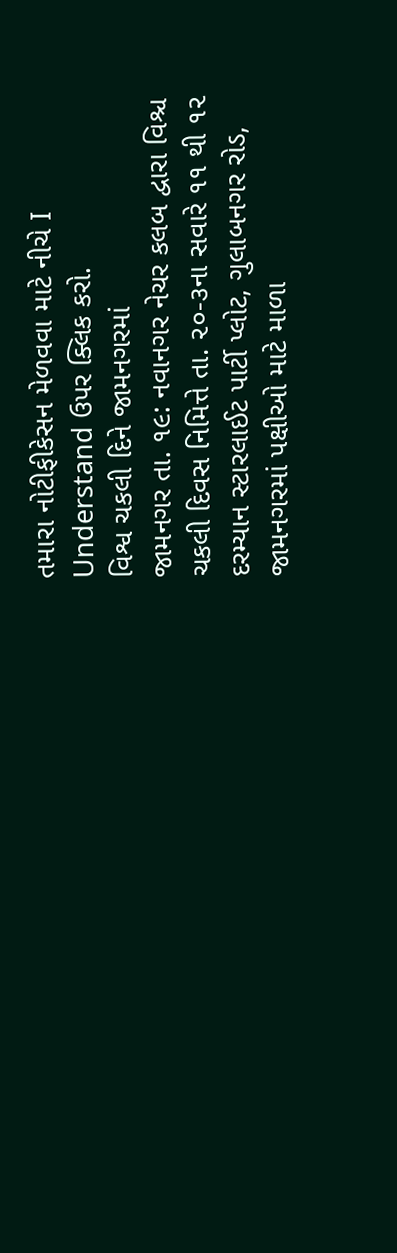તમારા નોટીફીકેસન મેળવવા માટે નીચે I Understand ઉપર ક્લિક કરો.
વિશ્વ ચકલી દિને જામનગરમાં
જામનગર તા. ૧૯: નવાનગર નેચર કલબ દ્વારા વિશ્ચ ચકલી દિવસ નિમિત્તે તા. ૨૦-૩ના સવારે ૧૧ થી ૧૨ દરમ્યાન સ્ટારલાઈટ પાર્ટી પ્લોટ, ગુલાબનગર રોડ, જામનગરમાં પક્ષીઓ માટે માળા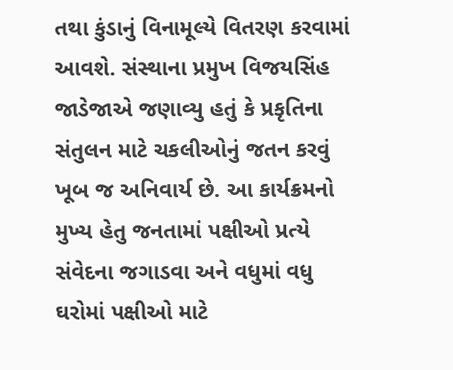તથા કુંડાનું વિનામૂલ્યે વિતરણ કરવામાં આવશે. સંસ્થાના પ્રમુખ વિજયસિંહ જાડેજાએ જણાવ્યુ હતું કે પ્રકૃતિના સંતુલન માટે ચકલીઓનું જતન કરવું ખૂબ જ અનિવાર્ય છે. આ કાર્યક્રમનો મુખ્ય હેતુ જનતામાં પક્ષીઓ પ્રત્યે સંવેદના જગાડવા અને વધુમાં વધુ ઘરોમાં પક્ષીઓ માટે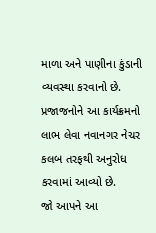માળા અને પાણીના કુંડાની વ્યવસ્થા કરવાનો છે. પ્રજાજનોને આ કાર્યક્રમનો લાભ લેવા નવાનગર નેચર કલબ તરફથી અનુરોધ કરવામાં આવ્યો છે.
જો આપને આ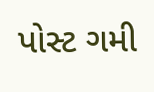પોસ્ટ ગમી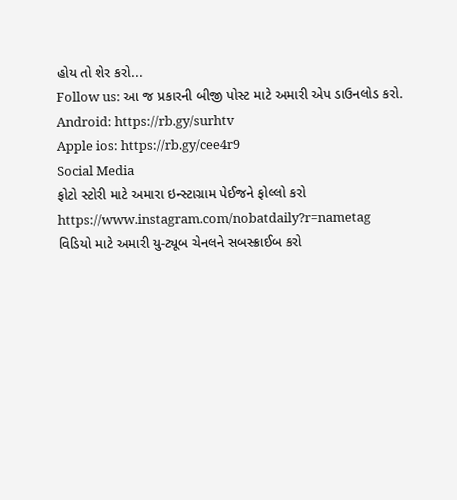હોય તો શેર કરો...
Follow us: આ જ પ્રકારની બીજી પોસ્ટ માટે અમારી એપ ડાઉનલોડ કરો.
Android: https://rb.gy/surhtv
Apple ios: https://rb.gy/cee4r9
Social Media
ફોટો સ્ટોરી માટે અમારા ઇન્સ્ટાગ્રામ પેઈજને ફોલ્લો કરો
https://www.instagram.com/nobatdaily?r=nametag
વિડિયો માટે અમારી યુ-ટ્યૂબ ચેનલને સબસ્ક્રાઈબ કરો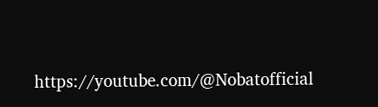https://youtube.com/@Nobatofficial